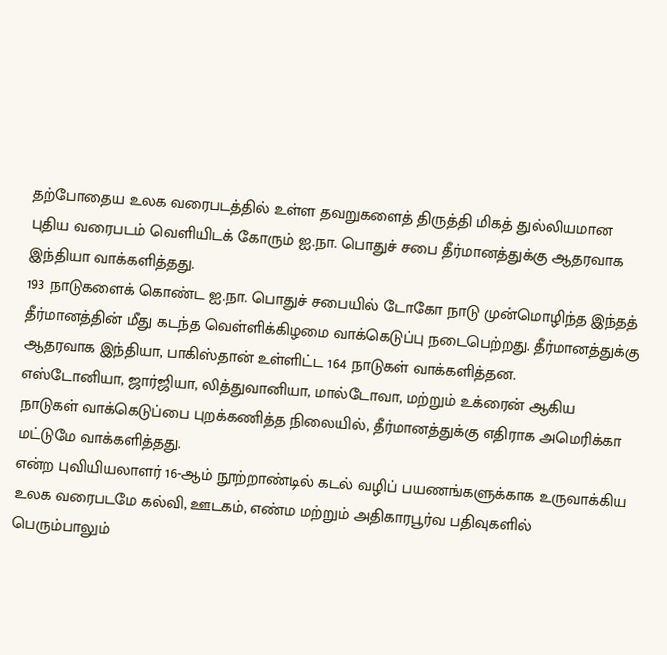தற்போதைய உலக வரைபடத்தில் உள்ள தவறுகளைத் திருத்தி மிகத் துல்லியமான புதிய வரைபடம் வெளியிடக் கோரும் ஐ.நா. பொதுச் சபை தீர்மானத்துக்கு ஆதரவாக இந்தியா வாக்களித்தது.
193 நாடுகளைக் கொண்ட ஐ.நா. பொதுச் சபையில் டோகோ நாடு முன்மொழிந்த இந்தத் தீர்மானத்தின் மீது கடந்த வெள்ளிக்கிழமை வாக்கெடுப்பு நடைபெற்றது. தீர்மானத்துக்கு ஆதரவாக இந்தியா, பாகிஸ்தான் உள்ளிட்ட 164 நாடுகள் வாக்களித்தன.
எஸ்டோனியா, ஜார்ஜியா, லித்துவானியா, மால்டோவா, மற்றும் உக்ரைன் ஆகிய நாடுகள் வாக்கெடுப்பை புறக்கணித்த நிலையில், தீர்மானத்துக்கு எதிராக அமெரிக்கா மட்டுமே வாக்களித்தது.
என்ற புவியியலாளர் 16-ஆம் நூற்றாண்டில் கடல் வழிப் பயணங்களுக்காக உருவாக்கிய உலக வரைபடமே கல்வி, ஊடகம், எண்ம மற்றும் அதிகாரபூர்வ பதிவுகளில் பெரும்பாலும்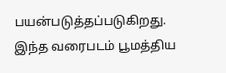பயன்படுத்தப்படுகிறது. இந்த வரைபடம் பூமத்திய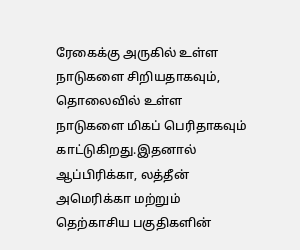ரேகைக்கு அருகில் உள்ள நாடுகளை சிறியதாகவும், தொலைவில் உள்ள நாடுகளை மிகப் பெரிதாகவும் காட்டுகிறது.இதனால் ஆப்பிரிக்கா, லத்தீன் அமெரிக்கா மற்றும் தெற்காசிய பகுதிகளின்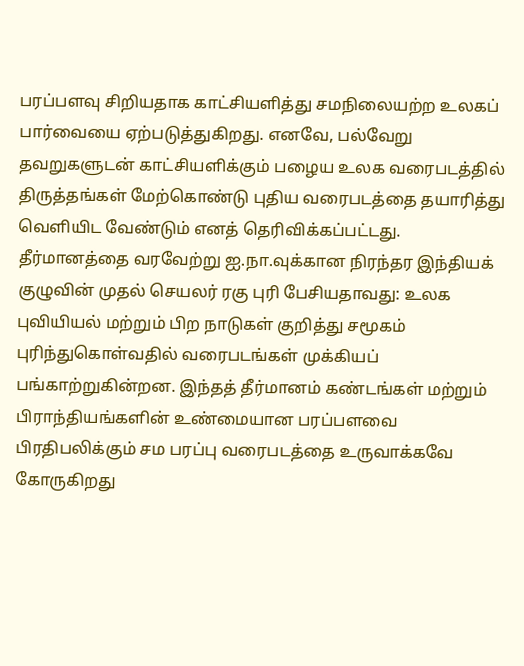பரப்பளவு சிறியதாக காட்சியளித்து சமநிலையற்ற உலகப் பார்வையை ஏற்படுத்துகிறது. எனவே, பல்வேறு தவறுகளுடன் காட்சியளிக்கும் பழைய உலக வரைபடத்தில் திருத்தங்கள் மேற்கொண்டு புதிய வரைபடத்தை தயாரித்து வெளியிட வேண்டும் எனத் தெரிவிக்கப்பட்டது.
தீர்மானத்தை வரவேற்று ஐ.நா.வுக்கான நிரந்தர இந்தியக் குழுவின் முதல் செயலர் ரகு புரி பேசியதாவது: உலக புவியியல் மற்றும் பிற நாடுகள் குறித்து சமூகம் புரிந்துகொள்வதில் வரைபடங்கள் முக்கியப் பங்காற்றுகின்றன. இந்தத் தீர்மானம் கண்டங்கள் மற்றும் பிராந்தியங்களின் உண்மையான பரப்பளவை பிரதிபலிக்கும் சம பரப்பு வரைபடத்தை உருவாக்கவே கோருகிறது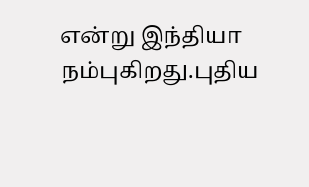என்று இந்தியா நம்புகிறது.புதிய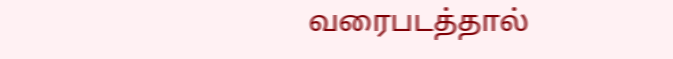வரைபடத்தால்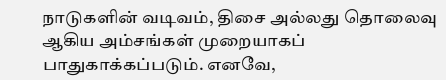நாடுகளின் வடிவம், திசை அல்லது தொலைவு ஆகிய அம்சங்கள் முறையாகப் பாதுகாக்கப்படும். எனவே,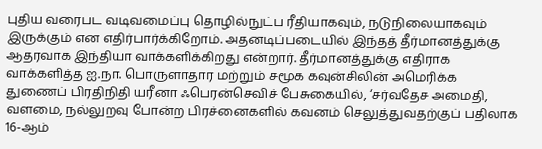புதிய வரைபட வடிவமைப்பு தொழில்நுட்ப ரீதியாகவும், நடுநிலையாகவும் இருக்கும் என எதிர்பார்க்கிறோம். அதனடிப்படையில் இந்தத் தீர்மானத்துக்கு ஆதரவாக இந்தியா வாக்களிக்கிறது என்றார். தீர்மானத்துக்கு எதிராக வாக்களித்த ஐ.நா. பொருளாதார மற்றும் சமூக கவுன்சிலின் அமெரிக்க துணைப் பிரதிநிதி யரீனா ஃபெரன்செவிச் பேசுகையில், ‘சர்வதேச அமைதி, வளமை, நல்லுறவு போன்ற பிரச்னைகளில் கவனம் செலுத்துவதற்குப் பதிலாக 16-ஆம்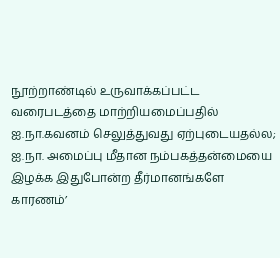நூற்றாண்டில் உருவாக்கப்பட்ட வரைபடத்தை மாற்றியமைப்பதில் ஐ.நா.கவனம் செலுத்துவது ஏற்புடையதல்ல; ஐ.நா. அமைப்பு மீதான நம்பகத்தன்மையை இழக்க இதுபோன்ற தீர்மானங்களே காரணம்’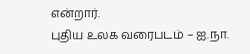என்றார்.
புதிய உலக வரைபடம் – ஐ.நா.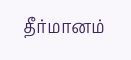தீர்மானம்